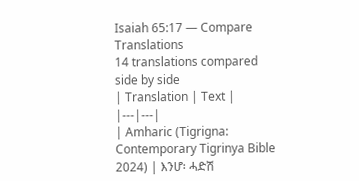Isaiah 65:17 — Compare Translations
14 translations compared side by side
| Translation | Text |
|---|---|
| Amharic (Tigrigna: Contemporary Tigrinya Bible 2024) | እንሆ፡ ሓድሽ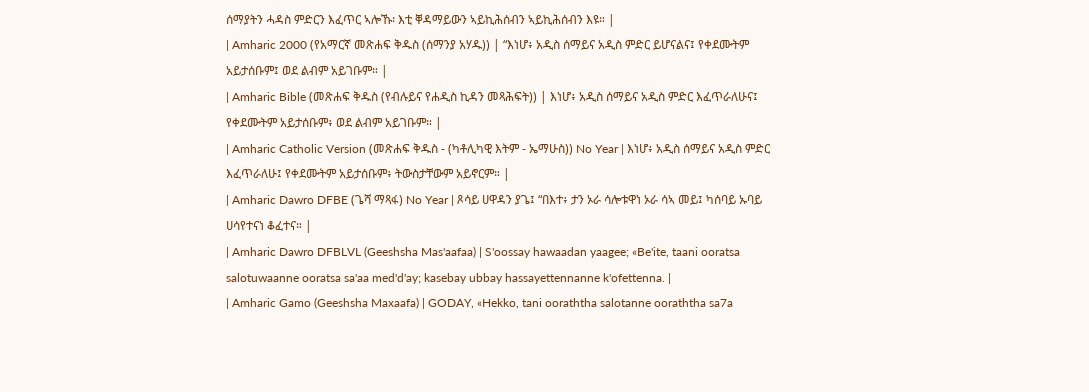ሰማያትን ሓዳስ ምድርን እፈጥር ኣሎኹ፡ እቲ ቐዳማይውን ኣይኪሕሰብን ኣይኪሕሰብን እዩ። |
| Amharic 2000 (የአማርኛ መጽሐፍ ቅዱስ (ሰማንያ አሃዱ)) | “እነሆ፥ አዲስ ሰማይና አዲስ ምድር ይሆናልና፤ የቀደሙትም አይታሰቡም፤ ወደ ልብም አይገቡም። |
| Amharic Bible (መጽሐፍ ቅዱስ (የብሉይና የሐዲስ ኪዳን መጻሕፍት)) | እነሆ፥ አዲስ ሰማይና አዲስ ምድር እፈጥራለሁና፤ የቀደሙትም አይታሰቡም፥ ወደ ልብም አይገቡም። |
| Amharic Catholic Version (መጽሐፍ ቅዱስ - (ካቶሊካዊ እትም - ኤማሁስ)) No Year | እነሆ፥ አዲስ ሰማይና አዲስ ምድር እፈጥራለሁ፤ የቀደሙትም አይታሰቡም፥ ትውስታቸውም አይኖርም። |
| Amharic Dawro DFBE (ጌሻ ማጻፋ) No Year | ጾሳይ ሀዋዳን ያጌ፤ “በእተ፥ ታን ኦራ ሳሎቱዋነ ኦራ ሳኣ መይ፤ ካሰባይ ኡባይ ሀሳየተናነ ቆፈተና። |
| Amharic Dawro DFBLVL (Geeshsha Mas'aafaa) | S'oossay hawaadan yaagee; «Be'ite, taani ooratsa salotuwaanne ooratsa sa'aa med'd'ay; kasebay ubbay hassayettennanne k'ofettenna. |
| Amharic Gamo (Geeshsha Maxaafa) | GODAY, «Hekko, tani ooraththa salotanne ooraththa sa7a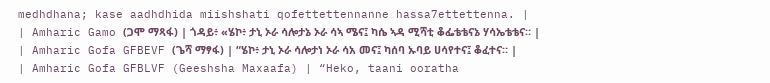medhdhana; kase aadhdhida miishshati qofettettennanne hassa7ettettenna. |
| Amharic Gamo (ጋሞ ማጻፋ) | ጎዳይ፥ «ሄኮ፥ ታኒ ኦራ ሳሎታኔ ኦራ ሳኣ ሜና፤ ካሴ ኣዳ ሚሻቲ ቆፌቴቴናኔ ሃሳኤቴቴና። |
| Amharic Gofa GFBEVF (ጌሻ ማፃፋ) | “ሄኮ፥ ታኒ ኦራ ሳሎታነ ኦራ ሳአ መና፤ ካሰባ ኡባይ ሀሳየተና፤ ቆፈተና። |
| Amharic Gofa GFBLVF (Geeshsha Maxaafa) | “Heko, taani ooratha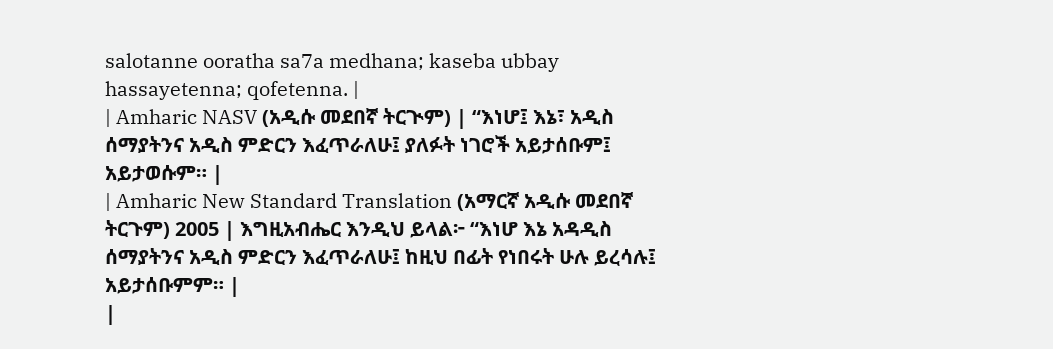salotanne ooratha sa7a medhana; kaseba ubbay hassayetenna; qofetenna. |
| Amharic NASV (አዲሱ መደበኛ ትርጒም) | “እነሆ፤ እኔ፣ አዲስ ሰማያትንና አዲስ ምድርን እፈጥራለሁ፤ ያለፉት ነገሮች አይታሰቡም፤ አይታወሱም። |
| Amharic New Standard Translation (አማርኛ አዲሱ መደበኛ ትርጉም) 2005 | እግዚአብሔር እንዲህ ይላል፦ “እነሆ እኔ አዳዲስ ሰማያትንና አዲስ ምድርን እፈጥራለሁ፤ ከዚህ በፊት የነበሩት ሁሉ ይረሳሉ፤ አይታሰቡምም። |
|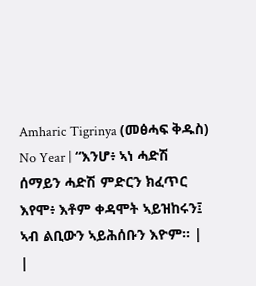Amharic Tigrinya (መፅሓፍ ቅዱስ) No Year | “እንሆ፥ ኣነ ሓድሽ ሰማይን ሓድሽ ምድርን ክፈጥር እየሞ፥ እቶም ቀዳሞት ኣይዝከሩን፤ ኣብ ልቢውን ኣይሕሰቡን እዮም። |
|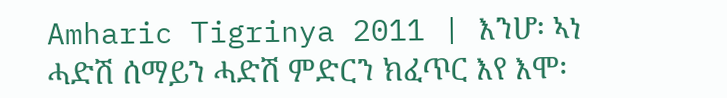Amharic Tigrinya 2011 | እንሆ፡ ኣነ ሓድሽ ሰማይን ሓድሽ ምድርን ክፈጥር እየ እሞ፡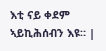እቲ ናይ ቀደም ኣይኪሕሰብን እዩ። |